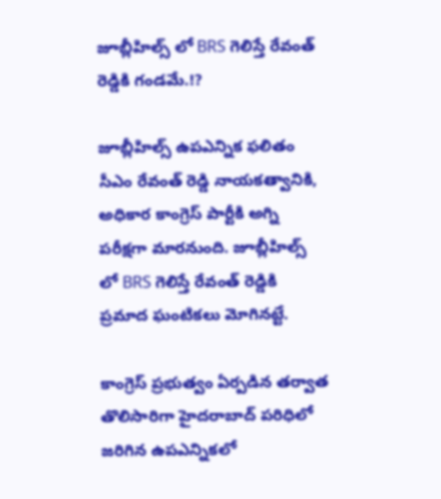జూబ్లీహిల్స్ లో BRS గెలిస్తే రేవంత్ రెడ్డికి గండమే.!?

జూబ్లీహిల్స్ ఉపఎన్నిక ఫలితం సీఎం రేవంత్ రెడ్డి నాయకత్వానికి, అధికార కాంగ్రెస్ పార్టీకి అగ్ని పరీక్షగా మారనుంది. జూబ్లీహిల్స్ లో BRS గెలిస్తే రేవంత్ రెడ్డికి ప్రమాద ఘంటికలు మోగినట్టే.

కాంగ్రెస్ ప్రభుత్వం ఏర్పడిన తర్వాత తొలిసారిగా హైదరాబాద్ పరిధిలో జరిగిన ఉపఎన్నికలో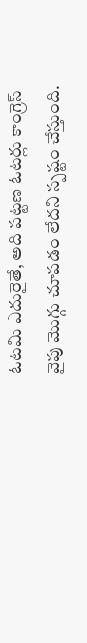ఓటమి ఎదురైతే, అది పట్టణ ఓటర్లు కాంగ్రెస్ వైపు మొగ్గు చూపడం లేదని స్పష్టం చేస్తుంది.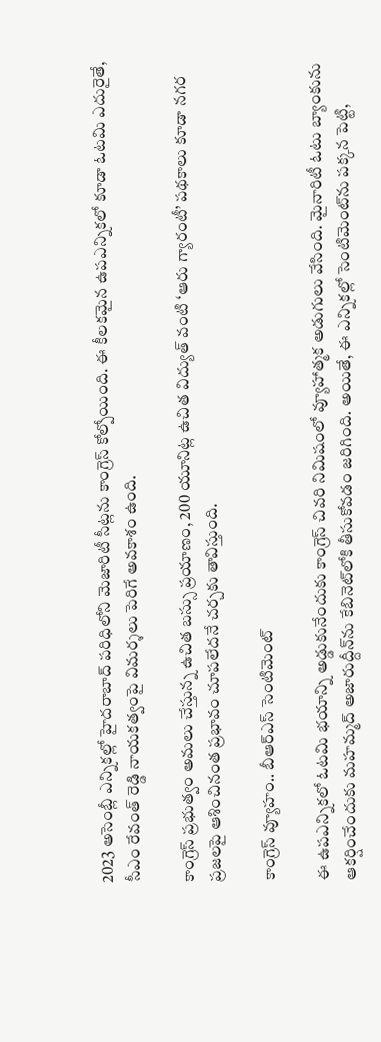2023 అసెంబ్లీ ఎన్నికల్లో హైదరాబాద్ పరిధిలోని మెజారిటీ సీట్లను కాంగ్రెస్ కోల్పోయింది. ఈ కీలకమైన ఉపఎన్నికలో కూడా ఓటమి ఎదురైతే, సీఎం రేవంత్ రెడ్డి నాయకత్వంపై విమర్శలు పెరిగే అవకాశం ఉంది.

కాంగ్రెస్ ప్రభుత్వం అమలు చేస్తున్న ఉచిత బస్సు ప్రయాణం, 200 యూనిట్ల ఉచిత విద్యుత్ వంటి ‘ఆరు గ్యారంటీ’ పథకాలు కూడా నగర ప్రజలపై ఆశించినంత ప్రభావం చూపలేదనే చర్చకు తావిస్తుంది.

కాంగ్రెస్ వ్యూహం.. బీఆర్‌ఎస్ సెంటిమెంట్

ఈ ఉపఎన్నికలో ఓటమి భయాన్ని అడ్డుకునేందుకు కాంగ్రెస్ చివరి నిమిషంలో వ్యూహాత్మక అడుగులు వేసింది. మైనారిటీ ఓటు బ్యాంకును ఆకర్షించేందుకు మహమ్మద్ అజారుద్దీన్‌ను కేబినెట్‌లోకి తీసుకోవడం జరిగింది. అయితే, ఈ ఎన్నికల్లో సెంటిమెంట్‌ను పక్కన పెట్టి,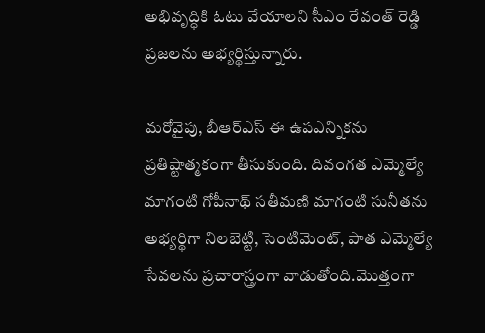అభివృద్ధికి ఓటు వేయాలని సీఎం రేవంత్ రెడ్డి ప్రజలను అభ్యర్థిస్తున్నారు.

మరోవైపు, బీఆర్‌ఎస్ ఈ ఉపఎన్నికను ప్రతిష్టాత్మకంగా తీసుకుంది. దివంగత ఎమ్మెల్యే మాగంటి గోపీనాథ్ సతీమణి మాగంటి సునీతను అభ్యర్థిగా నిలబెట్టి, సెంటిమెంట్, పాత ఎమ్మెల్యే సేవలను ప్రచారాస్త్రంగా వాడుతోంది.మొత్తంగా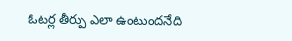ఓటర్ల తీర్పు ఎలా ఉంటుందనేది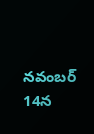నవంబర్ 14న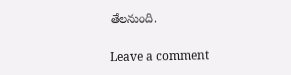తేలనుంది.

Leave a comment